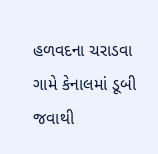હળવદના ચરાડવા ગામે કેનાલમાં ડૂબી જવાથી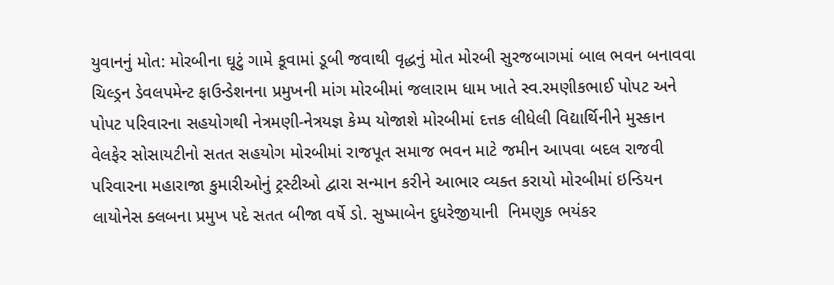યુવાનનું મોત: મોરબીના ઘૂટું ગામે કૂવામાં ડૂબી જવાથી વૃદ્ધનું મોત મોરબી સુરજબાગમાં બાલ ભવન બનાવવા ચિલ્ડ્રન ડેવલપમેન્ટ ફાઉન્ડેશનના પ્રમુખની માંગ મોરબીમાં જલારામ ધામ ખાતે સ્વ.રમણીકભાઈ પોપટ અને પોપટ પરિવારના સહયોગથી નેત્રમણી-નેત્રયજ્ઞ કેમ્પ યોજાશે મોરબીમાં દત્તક લીધેલી વિદ્યાર્થિનીને મુસ્કાન વેલફેર સોસાયટીનો સતત સહયોગ મોરબીમાં રાજપૂત સમાજ ભવન માટે જમીન આપવા બદલ રાજવી પરિવારના મહારાજા કુમારીઓનું ટ્રસ્ટીઓ દ્વારા સન્માન કરીને આભાર વ્યક્ત કરાયો મોરબીમાં ઇન્ડિયન લાયોનેસ ક્લબના પ્રમુખ પદે સતત બીજા વર્ષે ડો. સુષ્માબેન દુધરેજીયાની  નિમણુક ભયંકર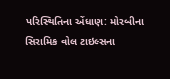પરિસ્થિતિના એંધાણ: મોરબીના સિરામિક વોલ ટાઇલ્સના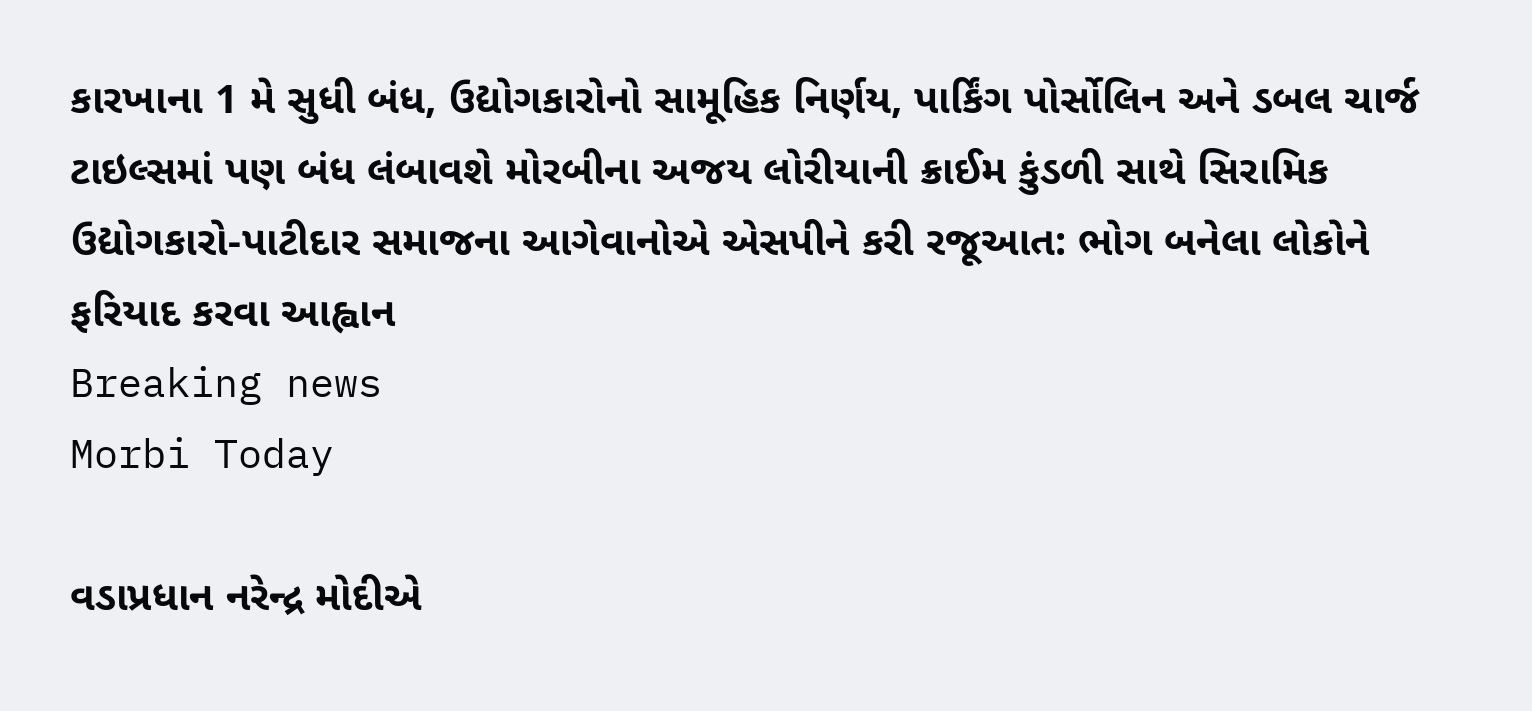કારખાના 1 મે સુધી બંધ, ઉદ્યોગકારોનો સામૂહિક નિર્ણય, પાર્કિંગ પોર્સોલિન અને ડબલ ચાર્જ ટાઇલ્સમાં પણ બંધ લંબાવશે મોરબીના અજય લોરીયાની ક્રાઈમ કુંડળી સાથે સિરામિક ઉદ્યોગકારો-પાટીદાર સમાજના આગેવાનોએ એસપીને કરી રજૂઆત: ભોગ બનેલા લોકોને ફરિયાદ કરવા આહ્વાન
Breaking news
Morbi Today

વડાપ્રધાન નરેન્દ્ર મોદીએ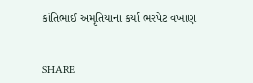કાંતિભાઈ અમૃતિયાના કર્યા ભરપેટ વખાણ


SHARE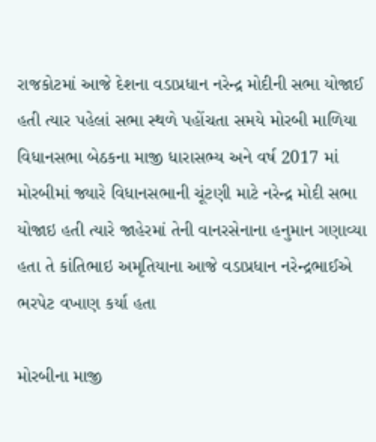રાજકોટમાં આજે દેશના વડાપ્રધાન નરેન્દ્ર મોદીની સભા યોજાઈ હતી ત્યાર પહેલાં સભા સ્થળે પહોંચતા સમયે મોરબી માળિયા વિધાનસભા બેઠકના માજી ધારાસભ્ય અને વર્ષ 2017 માં મોરબીમાં જ્યારે વિધાનસભાની ચૂંટણી માટે નરેન્દ્ર મોદી સભા યોજાઇ હતી ત્યારે જાહેરમાં તેની વાનરસેનાના હનુમાન ગણાવ્યા હતા તે કાંતિભાઇ અમૃતિયાના આજે વડાપ્રધાન નરેન્દ્રભાઈએ ભરપેટ વખાણ કર્યા હતા

મોરબીના માજી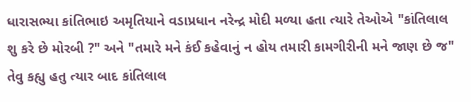ધારાસભ્યા કાંતિભાઇ અમૃતિયાને વડાપ્રધાન નરેન્દ્ર મોદી મળ્યા હતા ત્યારે તેઓએ "કાંતિલાલ શુ કરે છે મોરબી ?" અને "તમારે મને કંઈ કહેવાનું ન હોય તમારી કામગીરીની મને જાણ છે જ" તેવુ કહ્યુ હતુ ત્યાર બાદ કાંતિલાલ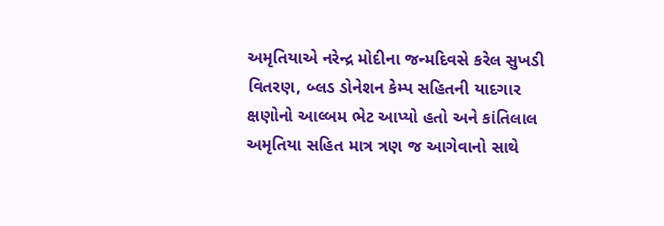અમૃતિયાએ નરેન્દ્ર મોદીના જન્મદિવસે કરેલ સુખડી વિતરણ, બ્લડ ડોનેશન કેમ્પ સહિતની યાદગાર ક્ષણોનો આલ્બમ ભેટ આપ્યો હતો અને કાંતિલાલ અમૃતિયા સહિત માત્ર ત્રણ જ આગેવાનો સાથે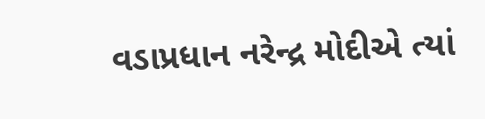વડાપ્રધાન નરેન્દ્ર મોદીએ ત્યાં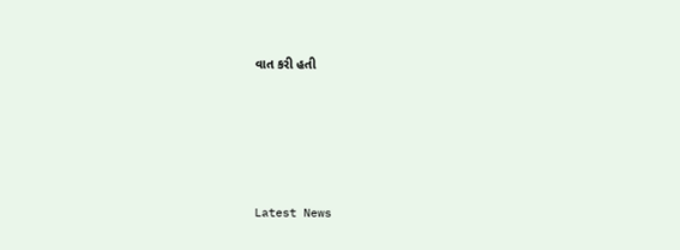વાત કરી હતી






Latest News